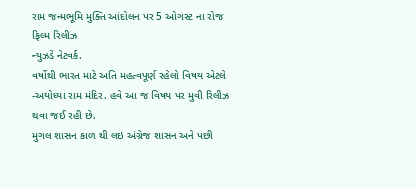રામ જન્મભૂમિ મુક્તિ આંદોલન પર 5 ઓગસ્ટ ના રોજ ફિલ્મ રિલીઝ
ન્યુઝડે નેટવર્ક.
વર્ષોથી ભારત માટે અતિ મહત્વપૂર્ણ રહેલો વિષય એટલે -અયોધ્યા રામ મંદિર. હવે આ જ વિષય પર મુવી રિલીઝ થવા જઈ રહી છે.
મુગલ શાસન કાળ થી લઇ અંગ્રેજ શાસન અને પછી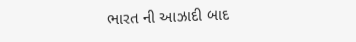ભારત ની આઝાદી બાદ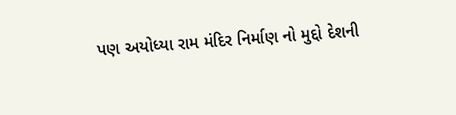પણ અયોધ્યા રામ મંદિર નિર્માણ નો મુદ્દો દેશની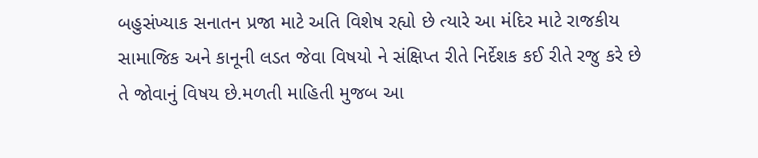બહુસંખ્યાક સનાતન પ્રજા માટે અતિ વિશેષ રહ્યો છે ત્યારે આ મંદિર માટે રાજકીય સામાજિક અને કાનૂની લડત જેવા વિષયો ને સંક્ષિપ્ત રીતે નિર્દેશક કઈ રીતે રજુ કરે છે તે જોવાનું વિષય છે.મળતી માહિતી મુજબ આ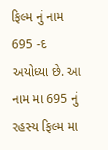ફિલ્મ નું નામ 695 -દ અયોધ્યા છે. આ નામ મા 695 નું રહસ્ય ફિલ્મ મા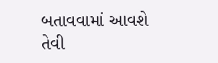બતાવવામાં આવશે તેવી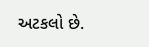અટકલો છે.